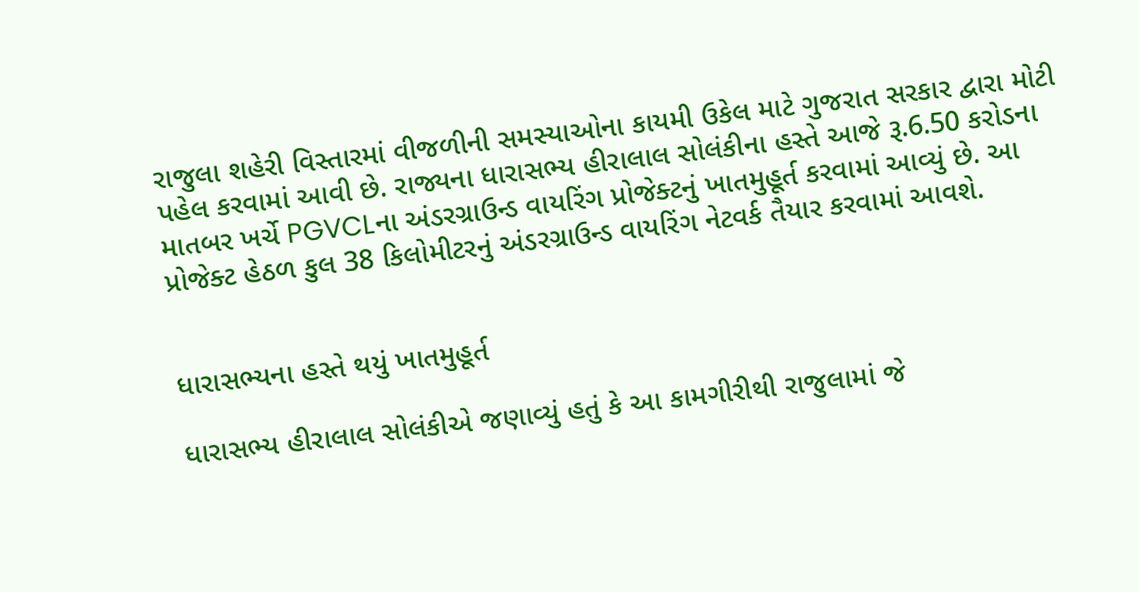રાજુલા શહેરી વિસ્તારમાં વીજળીની સમસ્યાઓના કાયમી ઉકેલ માટે ગુજરાત સરકાર દ્વારા મોટી પહેલ કરવામાં આવી છે. રાજ્યના ધારાસભ્ય હીરાલાલ સોલંકીના હસ્તે આજે રૂ.6.50 કરોડના માતબર ખર્ચે PGVCLના અંડરગ્રાઉન્ડ વાયરિંગ પ્રોજેક્ટનું ખાતમુહૂર્ત કરવામાં આવ્યું છે. આ પ્રોજેક્ટ હેઠળ કુલ 38 કિલોમીટરનું અંડરગ્રાઉન્ડ વાયરિંગ નેટવર્ક તૈયાર કરવામાં આવશે.


ધારાસભ્યના હસ્તે થયું ખાતમુહૂર્ત

ધારાસભ્ય હીરાલાલ સોલંકીએ જણાવ્યું હતું કે આ કામગીરીથી રાજુલામાં જે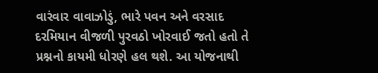વારંવાર વાવાઝોડું, ભારે પવન અને વરસાદ દરમિયાન વીજળી પુરવઠો ખોરવાઈ જતો હતો તે પ્રશ્નનો કાયમી ધોરણે હલ થશે. આ યોજનાથી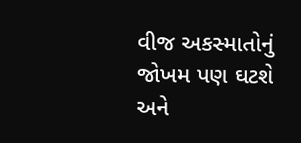વીજ અકસ્માતોનું જોખમ પણ ઘટશે અને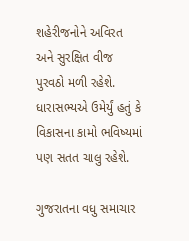શહેરીજનોને અવિરત અને સુરક્ષિત વીજ પુરવઠો મળી રહેશે. ધારાસભ્યએ ઉમેર્યું હતું કે વિકાસના કામો ભવિષ્યમાં પણ સતત ચાલુ રહેશે.

ગુજરાતના વધુ સમાચાર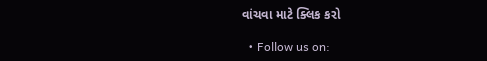વાંચવા માટે ક્લિક કરો

  • Follow us on: